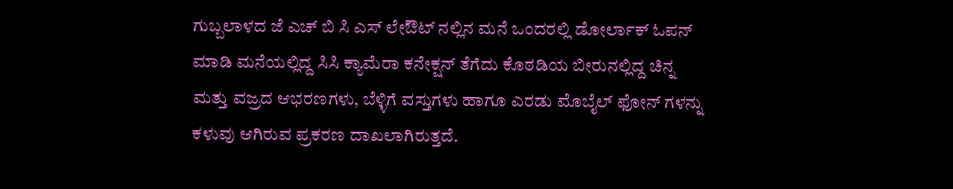ಗುಬ್ಬಲಾಳದ ಜೆ ಎಚ್ ಬಿ ಸಿ ಎಸ್ ಲೇಔಟ್ ನಲ್ಲಿನ ಮನೆ ಒಂದರಲ್ಲಿ ಡೋರ್ಲಾಕ್ ಓಪನ್ ಮಾಡಿ ಮನೆಯಲ್ಲಿದ್ದ ಸಿಸಿ ಕ್ಯಾಮೆರಾ ಕನೇಕ್ಷನ್ ತೆಗೆದು ಕೊಠಡಿಯ ಬೀರುನಲ್ಲಿದ್ದ ಚಿನ್ನ ಮತ್ತು ವಜ್ರದ ಆಭರಣಗಳು, ಬೆಳ್ಳಿಗೆ ವಸ್ತುಗಳು ಹಾಗೂ ಎರಡು ಮೊಬೈಲ್ ಫೋನ್ ಗಳನ್ನು ಕಳುವು ಆಗಿರುವ ಪ್ರಕರಣ ದಾಖಲಾಗಿರುತ್ತದೆ.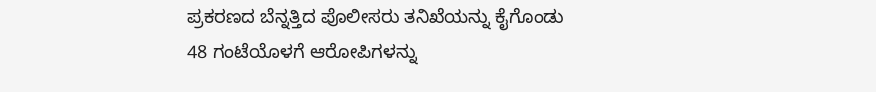ಪ್ರಕರಣದ ಬೆನ್ನತ್ತಿದ ಪೊಲೀಸರು ತನಿಖೆಯನ್ನು ಕೈಗೊಂಡು
48 ಗಂಟೆಯೊಳಗೆ ಆರೋಪಿಗಳನ್ನು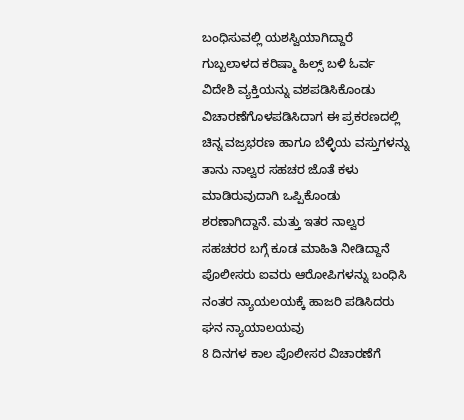ಬಂಧಿಸುವಲ್ಲಿ ಯಶಸ್ವಿಯಾಗಿದ್ದಾರೆ
ಗುಬ್ಬಲಾಳದ ಕರಿಷ್ಮಾ ಹಿಲ್ಸ್ ಬಳಿ ಓರ್ವ ವಿದೇಶಿ ವ್ಯಕ್ತಿಯನ್ನು ವಶಪಡಿಸಿಕೊಂಡು ವಿಚಾರಣೆಗೊಳಪಡಿಸಿದಾಗ ಈ ಪ್ರಕರಣದಲ್ಲಿ ಚಿನ್ನ ವಜ್ರಭರಣ ಹಾಗೂ ಬೆಳ್ಳಿಯ ವಸ್ತುಗಳನ್ನು ತಾನು ನಾಲ್ವರ ಸಹಚರ ಜೊತೆ ಕಳು ಮಾಡಿರುವುದಾಗಿ ಒಪ್ಪಿಕೊಂಡು ಶರಣಾಗಿದ್ದಾನೆ. ಮತ್ತು ಇತರ ನಾಲ್ವರ ಸಹಚರರ ಬಗ್ಗೆ ಕೂಡ ಮಾಹಿತಿ ನೀಡಿದ್ದಾನೆ
ಪೊಲೀಸರು ಐವರು ಆರೋಪಿಗಳನ್ನು ಬಂಧಿಸಿ ನಂತರ ನ್ಯಾಯಲಯಕ್ಕೆ ಹಾಜರಿ ಪಡಿಸಿದರು ಘನ ನ್ಯಾಯಾಲಯವು
8 ದಿನಗಳ ಕಾಲ ಪೊಲೀಸರ ವಿಚಾರಣೆಗೆ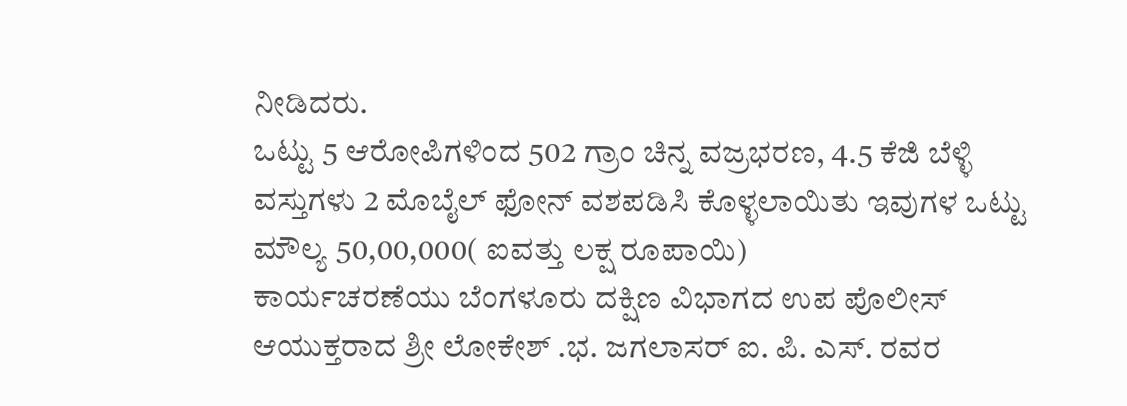ನೀಡಿದರು.
ಒಟ್ಟು 5 ಆರೋಪಿಗಳಿಂದ 502 ಗ್ರಾಂ ಚಿನ್ನ ವಜ್ರಭರಣ, 4.5 ಕೆಜಿ ಬೆಳ್ಳಿ ವಸ್ತುಗಳು 2 ಮೊಬೈಲ್ ಫೋನ್ ವಶಪಡಿಸಿ ಕೊಳ್ಳಲಾಯಿತು ಇವುಗಳ ಒಟ್ಟು ಮೌಲ್ಯ 50,00,000( ಐವತ್ತು ಲಕ್ಷ ರೂಪಾಯಿ)
ಕಾರ್ಯಚರಣೆಯು ಬೆಂಗಳೂರು ದಕ್ಷಿಣ ವಿಭಾಗದ ಉಪ ಪೊಲೀಸ್ ಆಯುಕ್ತರಾದ ಶ್ರೀ ಲೋಕೇಶ್ .ಭ. ಜಗಲಾಸರ್ ಐ. ಪಿ. ಎಸ್. ರವರ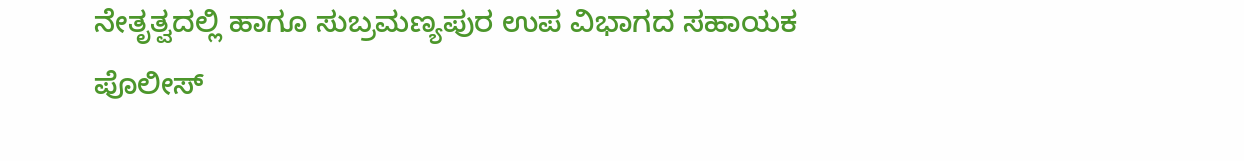ನೇತೃತ್ವದಲ್ಲಿ ಹಾಗೂ ಸುಬ್ರಮಣ್ಯಪುರ ಉಪ ವಿಭಾಗದ ಸಹಾಯಕ ಪೊಲೀಸ್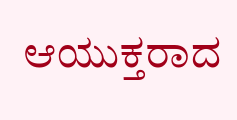ಆಯುಕ್ತರಾದ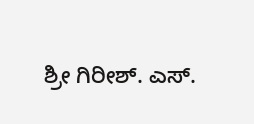ಶ್ರೀ ಗಿರೀಶ್. ಎಸ್.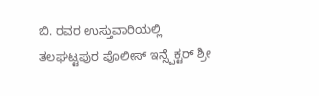ಬಿ. ರವರ ಉಸ್ತುವಾರಿಯಲ್ಲಿ ತಲಘಟ್ಟಪುರ ಪೊಲೀಸ್ ಇನ್ಸ್ಪೆಕ್ಟರ್ ಶ್ರೀ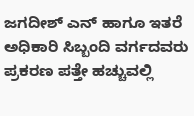ಜಗದೀಶ್ ಎನ್ ಹಾಗೂ ಇತರೆ ಅಧಿಕಾರಿ ಸಿಬ್ಬಂದಿ ವರ್ಗದವರು ಪ್ರಕರಣ ಪತ್ತೇ ಹಚ್ಚುವಲ್ಲಿ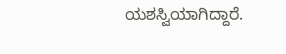ಯಶಸ್ವಿಯಾಗಿದ್ದಾರೆ.